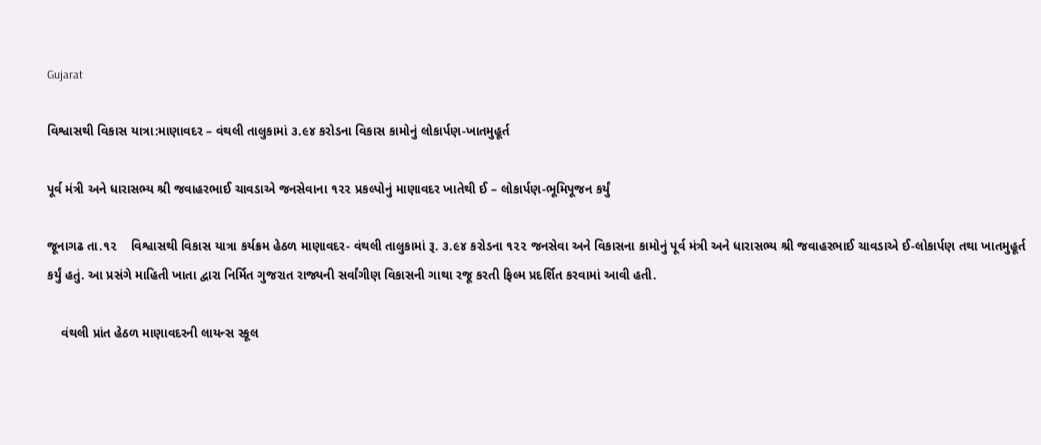Gujarat

વિશ્વાસથી વિકાસ યાત્રા:માણાવદર – વંથલી તાલુકામાં ૩.૯૪ કરોડના વિકાસ કામોનું લોકાર્પણ-ખાતમુહૂર્ત

પૂર્વ મંત્રી અને ધારાસભ્ય શ્રી જવાહરભાઈ ચાવડાએ જનસેવાના ૧૨૨ પ્રકલ્પોનું માણાવદર ખાતેથી ઈ – લોકાર્પણ-ભૂમિપૂજન કર્યું

જૂનાગઢ તા.૧૨    વિશ્વાસથી વિકાસ યાત્રા કર્યક્રમ હેઠળ માણાવદર- વંથલી તાલુકામાં રૂ. ૩.૯૪ કરોડના ૧૨૨ જનસેવા અને વિકાસના કામોનું પૂર્વ મંત્રી અને ધારાસભ્ય શ્રી જવાહરભાઈ ચાવડાએ ઈ-લોકાર્પણ તથા ખાતમુહૂર્ત કર્યું હતું. આ પ્રસંગે માહિતી ખાતા દ્વારા નિર્મિત ગુજરાત રાજ્યની સર્વાંગીણ વિકાસની ગાથા રજૂ કરતી ફિલ્મ પ્રદર્શિત કરવામાં આવી હતી.

    વંથલી પ્રાંત હેઠળ માણાવદરની લાયન્સ સ્કૂલ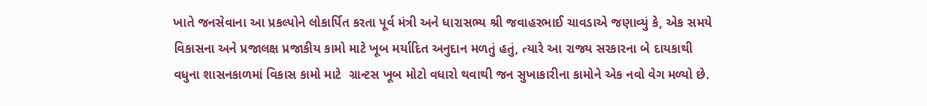ખાતે જનસેવાના આ પ્રકલ્પોને લોકાર્પિત કરતા પૂર્વ મંત્રી અને ધારાસભ્ય શ્રી જવાહરભાઈ ચાવડાએ જણાવ્યું કે, એક સમયે વિકાસના અને પ્રજાલક્ષ પ્રજાકીય કામો માટે ખૂબ મર્યાદિત અનુદાન મળતું હતું, ત્યારે આ રાજ્ય સરકારના બે દાયકાથી વધુના શાસનકાળમાં વિકાસ કામો માટે  ગ્રાન્ટસ ખૂબ મોટો વધારો થવાથી જન સુખાકારીના કામોને એક નવો વેગ મળ્યો છે.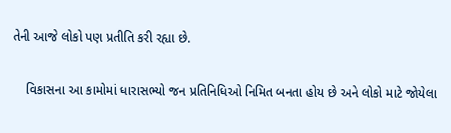તેની આજે લોકો પણ પ્રતીતિ કરી રહ્યા છે.

    વિકાસના આ કામોમાં ધારાસભ્યો જન પ્રતિનિધિઓ નિમિત બનતા હોય છે અને લોકો માટે જોયેલા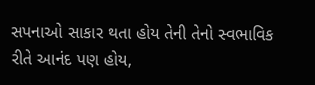સપનાઓ સાકાર થતા હોય તેની તેનો સ્વભાવિક રીતે આનંદ પણ હોય,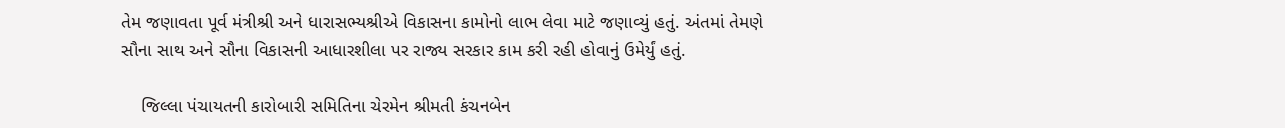તેમ જણાવતા પૂર્વ મંત્રીશ્રી અને ધારાસભ્યશ્રીએ વિકાસના કામોનો લાભ લેવા માટે જણાવ્યું હતું. અંતમાં તેમણે સૌના સાથ અને સૌના વિકાસની આધારશીલા પર રાજ્ય સરકાર કામ કરી રહી હોવાનું ઉમેર્યું હતું.

    જિલ્લા પંચાયતની કારોબારી સમિતિના ચેરમેન શ્રીમતી કંચનબેન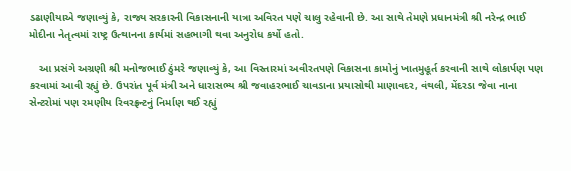ડઢાણીયાએ જણાવ્યું કે, રાજ્ય સરકારની વિકાસનાની યાત્રા અવિરત પણે ચાલુ રહેવાની છે. આ સાથે તેમણે પ્રધાનમંત્રી શ્રી નરેન્દ્ર ભાઈ મોદીના નેતૃત્વમાં રાષ્ટ્ર ઉત્થાનના કાર્યમાં સહભાગી થવા અનુરોધ કર્યો હતો.

   આ પ્રસંગે અગ્રણી શ્રી મનોજભાઈ ઠુંમરે જણાવ્યું કે, આ વિસ્તારમાં અવીરતપણે વિકાસના કામોનું ખાતમુહૂર્ત કરવાની સાથે લોકાર્પણ પણ કરવામાં આવી રહ્યું છે. ઉપરાંત પૂર્વ મંત્રી અને ધારાસભ્ય શ્રી જવાહરભાઈ ચાવડાના પ્રયાસોથી માણાવદર, વંથલી, મેંદરડા જેવા નાના સેન્ટરોમાં પણ રમણીય રિવરફ્રન્ટનું નિર્માણ થઈ રહ્યું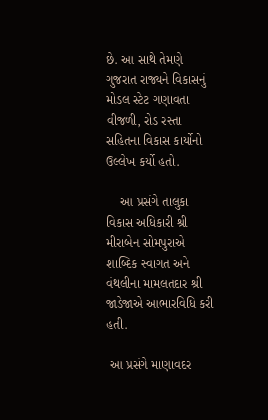છે. આ સાથે તેમણે ગુજરાત રાજ્યને વિકાસનું મોડલ સ્ટેટ ગણાવતા વીજળી, રોડ રસ્તા સહિતના વિકાસ કાર્યોનો ઉલ્લેખ કર્યો હતો.

    આ પ્રસંગે તાલુકા વિકાસ અધિકારી શ્રી મીરાબેન સોમપુરાએ શાબ્દિક સ્વાગત અને વંથલીના મામલતદાર શ્રી જાડેજાએ આભારવિધિ કરી હતી.

 આ પ્રસંગે માણાવદર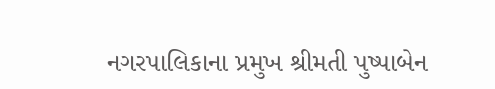નગરપાલિકાના પ્રમુખ શ્રીમતી પુષ્પાબેન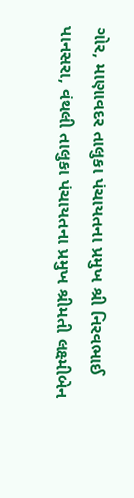ગોર, માણાવદર તાલુકા પંચાયતના પ્રમુખ શ્રી નિરવભાઈ પાનસરા, વંથલી તાલુકા પંચાયતના પ્રમુખ શ્રીમતી લક્ષ્મીબેન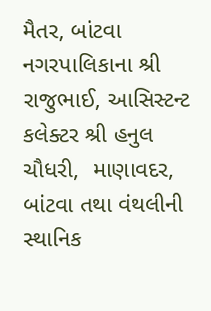મૈતર, બાંટવા નગરપાલિકાના શ્રી રાજુભાઈ, આસિસ્ટન્ટ કલેક્ટર શ્રી હનુલ ચૌધરી,  માણાવદર, બાંટવા તથા વંથલીની સ્થાનિક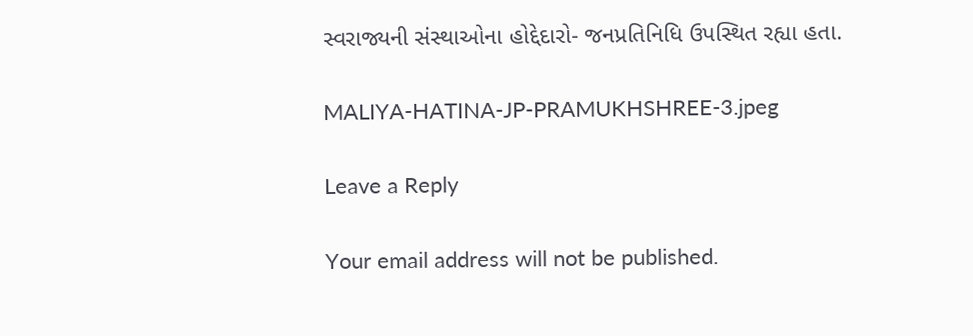સ્વરાજ્યની સંસ્થાઓના હોદ્દેદારો- જનપ્રતિનિધિ ઉપસ્થિત રહ્યા હતા.

MALIYA-HATINA-JP-PRAMUKHSHREE-3.jpeg

Leave a Reply

Your email address will not be published.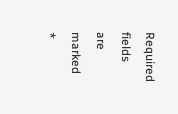Required fields are marked *